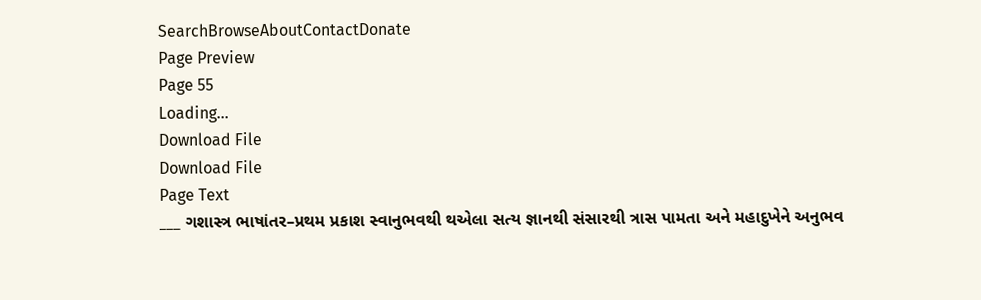SearchBrowseAboutContactDonate
Page Preview
Page 55
Loading...
Download File
Download File
Page Text
___ ગશાસ્ત્ર ભાષાંતર–પ્રથમ પ્રકાશ સ્વાનુભવથી થએલા સત્ય જ્ઞાનથી સંસારથી ત્રાસ પામતા અને મહાદુખેને અનુભવ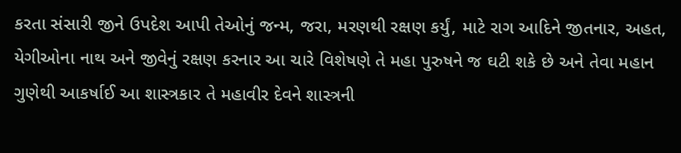કરતા સંસારી જીને ઉપદેશ આપી તેઓનું જન્મ, જરા, મરણથી રક્ષણ કર્યું, માટે રાગ આદિને જીતનાર, અહત, યેગીઓના નાથ અને જીવેનું રક્ષણ કરનાર આ ચારે વિશેષણે તે મહા પુરુષને જ ઘટી શકે છે અને તેવા મહાન ગુણેથી આકર્ષાઈ આ શાસ્ત્રકાર તે મહાવીર દેવને શાસ્ત્રની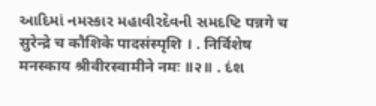આદિમાં નમસ્કાર મહાવીરદેવની સમદષ્ટિ पन्नगे च सुरेन्द्रे च कौशिके पादसंस्पृशि । . निर्विशेष मनस्काय श्रीवीरस्वामीने नमः ॥२॥ . દંશ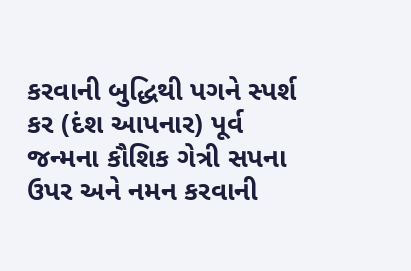કરવાની બુદ્ધિથી પગને સ્પર્શ કર (દંશ આપનાર) પૂર્વ જન્મના કૌશિક ગેત્રી સપના ઉપર અને નમન કરવાની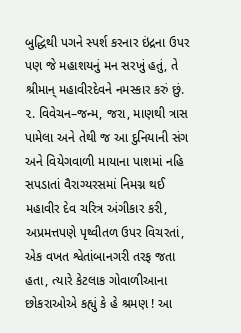બુદ્ધિથી પગને સ્પર્શ કરનાર ઇંદ્રના ઉપર પણ જે મહાશયનું મન સરખું હતું, તે શ્રીમાન્ મહાવીરદેવને નમસ્કાર કરું છું. ૨. વિવેચન–જન્મ, જરા, માણથી ત્રાસ પામેલા અને તેથી જ આ દુનિયાની સંગ અને વિયેગવાળી માયાના પાશમાં નહિ સપડાતાં વૈરાગ્યરસમાં નિમગ્ન થઈ મહાવીર દેવ ચરિત્ર અંગીકાર કરી, અપ્રમત્તપણે પૃથ્વીતળ ઉપર વિચરતાં, એક વખત શ્વેતાંબાનગરી તરફ જતા હતા, ત્યારે કેટલાક ગોવાળીઆના છોકરાઓએ કહ્યું કે હે શ્રમણ ! આ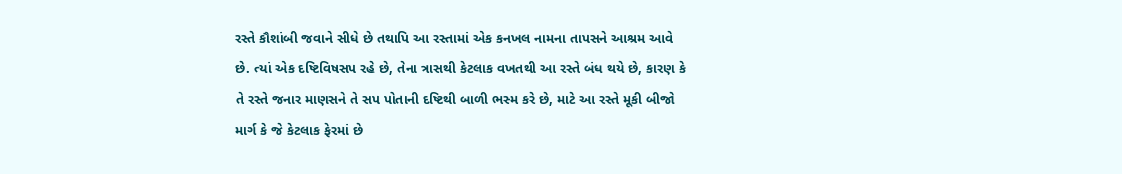રસ્તે કૌશાંબી જવાને સીધે છે તથાપિ આ રસ્તામાં એક કનખલ નામના તાપસને આશ્રમ આવે છે. ત્યાં એક દષ્ટિવિષસપ રહે છે, તેના ત્રાસથી કેટલાક વખતથી આ રસ્તે બંધ થયે છે, કારણ કે તે રસ્તે જનાર માણસને તે સપ પોતાની દષ્ટિથી બાળી ભસ્મ કરે છે, માટે આ રસ્તે મૂકી બીજો માર્ગ કે જે કેટલાક ફેરમાં છે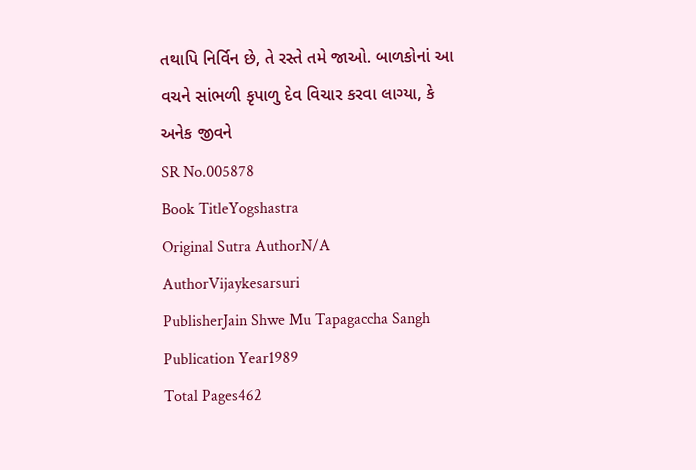તથાપિ નિર્વિન છે, તે રસ્તે તમે જાઓ. બાળકોનાં આ વચને સાંભળી કૃપાળુ દેવ વિચાર કરવા લાગ્યા, કે અનેક જીવને
SR No.005878
Book TitleYogshastra
Original Sutra AuthorN/A
AuthorVijaykesarsuri
PublisherJain Shwe Mu Tapagaccha Sangh
Publication Year1989
Total Pages462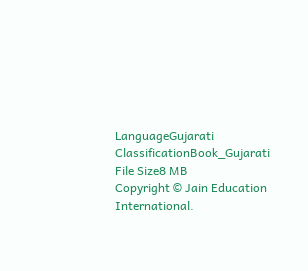LanguageGujarati
ClassificationBook_Gujarati
File Size8 MB
Copyright © Jain Education International.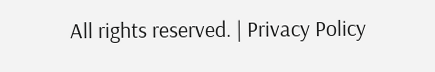All rights reserved. | Privacy Policy